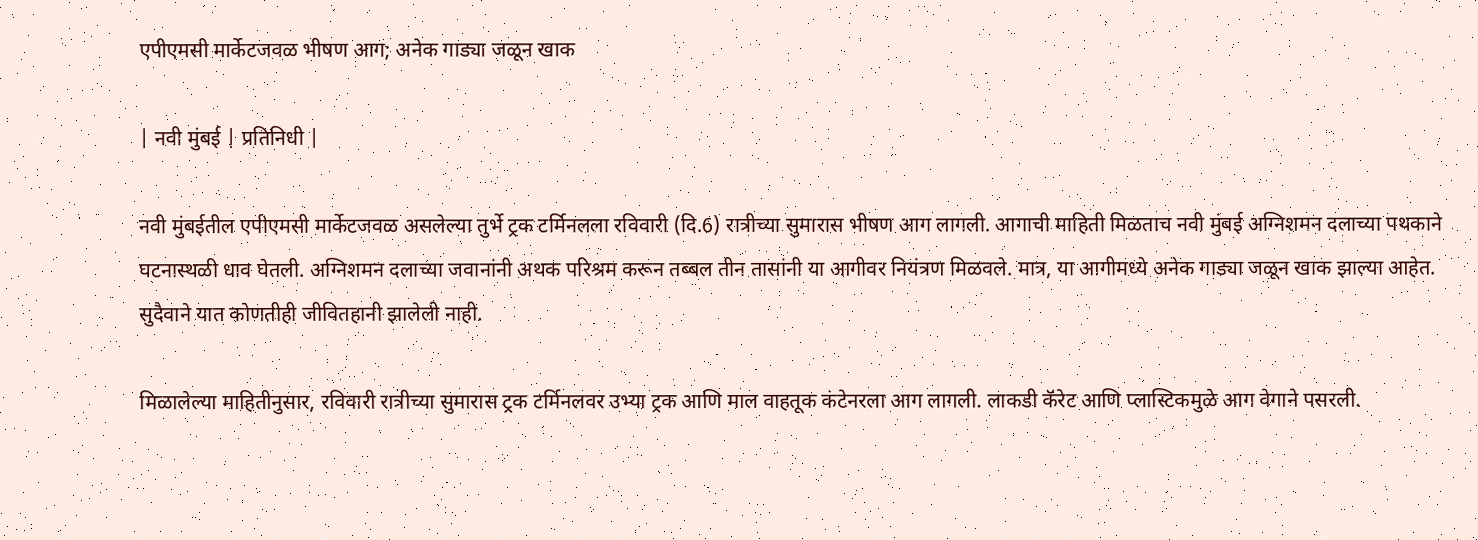एपीएमसी मार्केटजवळ भीषण आग; अनेक गाड्या जळून खाक

| नवी मुंबई | प्रतिनिधी |

नवी मुंबईतील एपीएमसी मार्केटजवळ असलेल्या तुर्भे ट्रक टर्मिनलला रविवारी (दि.6) रात्रीच्या सुमारास भीषण आग लागली. आगाची माहिती मिळताच नवी मुंबई अग्निशमन दलाच्या पथकाने घटनास्थळी धाव घेतली. अग्निशमन दलाच्या जवानांनी अथक परिश्रम करून तब्बल तीन तासांनी या आगीवर नियंत्रण मिळवले. मात्र, या आगीमध्ये अनेक गाड्या जळून खाक झाल्या आहेत. सुदैवाने यात कोणतीही जीवितहानी झालेली नाही.

मिळालेल्या माहितीनुसार, रविवारी रात्रीच्या सुमारास ट्रक टर्मिनलवर उभ्या ट्रक आणि माल वाहतूक कंटेनरला आग लागली. लाकडी कॅरेट आणि प्लास्टिकमुळे आग वेगाने पसरली.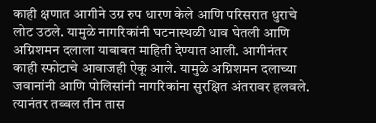काही क्षणात आगीने उग्र रुप धारण केले आणि परिसरात धुराचे लोट उठले. यामुळे नागरिकांनी घटनास्थळी धाव घेतली आणि अग्निशमन दलाला याबाबत माहिती देण्यात आली. आगीनंतर काही स्फोटाचे आवाजही ऐकू आले. यामुळे अग्निशमन दलाच्या जवानांनी आणि पोलिसांनी नागरिकांना सुरक्षित अंतरावर हलवले. त्यानंतर तब्बल तीन तास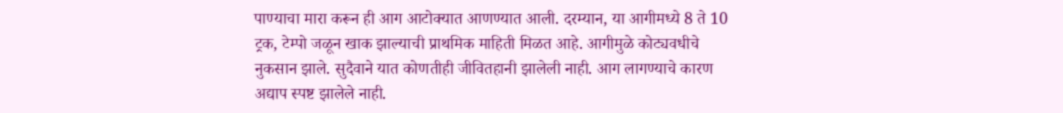पाण्याचा मारा करून ही आग आटोक्यात आणण्यात आली. दरम्यान, या आगीमध्ये 8 ते 10 ट्रक, टेम्पो जळून खाक झाल्याची प्राथमिक माहिती मिळत आहे. आगीमुळे कोट्यवधीचे नुकसान झाले. सुदैवाने यात कोणतीही जीवितहानी झालेली नाही. आग लागण्याचे कारण अद्याप स्पष्ट झालेले नाही.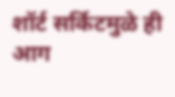शॉर्ट सर्किटमुळे ही आग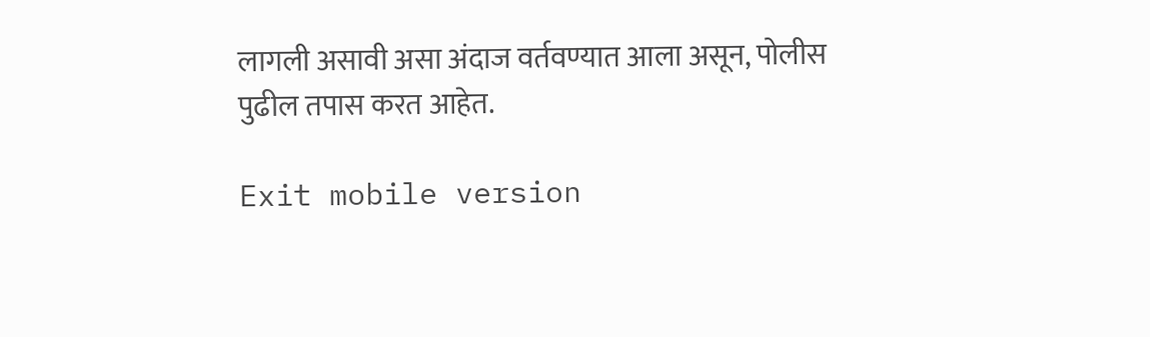लागली असावी असा अंदाज वर्तवण्यात आला असून, पोलीस पुढील तपास करत आहेत.

Exit mobile version